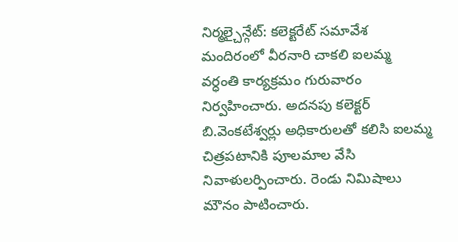నిర్మల్చైన్గేట్: కలెక్టరేట్ సమావేశ మందిరంలో వీరనారి చాకలి ఐలమ్మ వర్ధంతి కార్యక్రమం గురువారం నిర్వహించారు. అదనపు కలెక్టర్ బి.వెంకటేశ్వర్లు అధికారులతో కలిసి ఐలమ్మ చిత్రపటానికి పూలమాల వేసి నివాళులర్పించారు. రెండు నిమిషాలు మౌనం పాటించారు.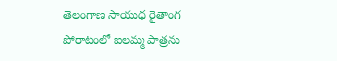తెలంగాణ సాయుధ రైతాంగ పోరాటంలో ఐలమ్మ పాత్రను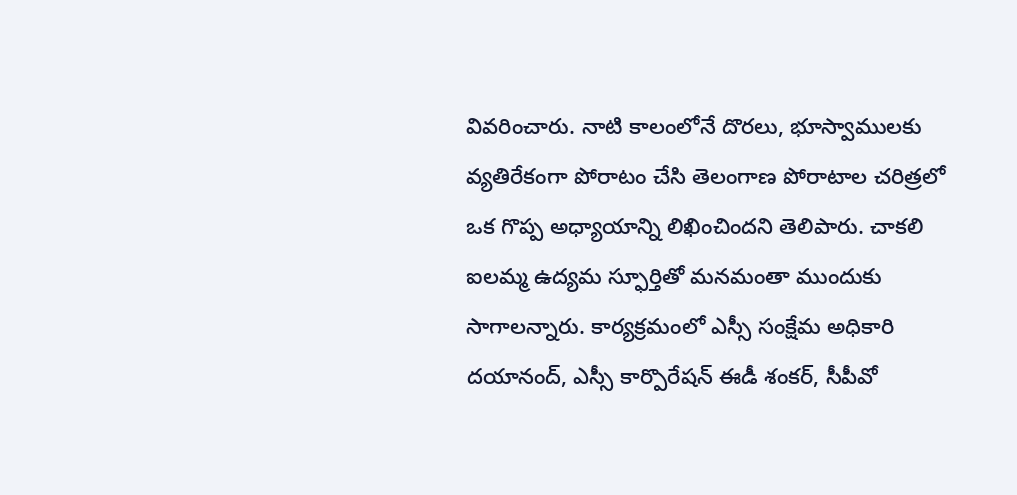వివరించారు. నాటి కాలంలోనే దొరలు, భూస్వాములకు వ్యతిరేకంగా పోరాటం చేసి తెలంగాణ పోరాటాల చరిత్రలో ఒక గొప్ప అధ్యాయాన్ని లిఖించిందని తెలిపారు. చాకలి ఐలమ్మ ఉద్యమ స్ఫూర్తితో మనమంతా ముందుకు సాగాలన్నారు. కార్యక్రమంలో ఎస్సీ సంక్షేమ అధికారి దయానంద్, ఎస్సీ కార్పొరేషన్ ఈడీ శంకర్, సీపీవో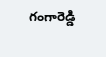గంగారెడ్డి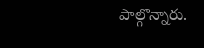పాల్గొన్నారు.